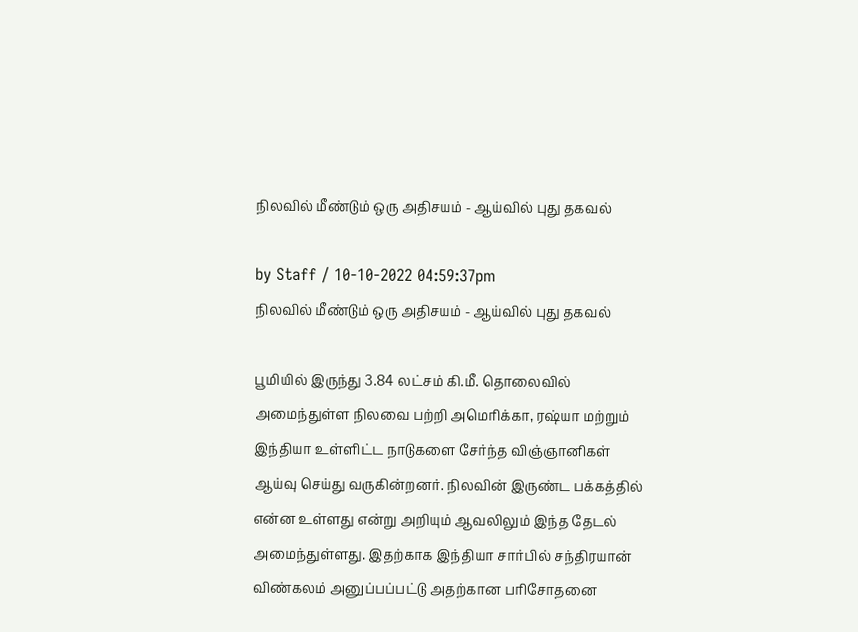நிலவில் மீண்டும் ஒரு அதிசயம் - ஆய்வில் புது தகவல்

by Staff / 10-10-2022 04:59:37pm
நிலவில் மீண்டும் ஒரு அதிசயம் - ஆய்வில் புது தகவல்

பூமியில் இருந்து 3.84 லட்சம் கி.மீ. தொலைவில் அமைந்துள்ள நிலவை பற்றி அமெரிக்கா, ரஷ்யா மற்றும் இந்தியா உள்ளிட்ட நாடுகளை சேர்ந்த விஞ்ஞானிகள் ஆய்வு செய்து வருகின்றனர். நிலவின் இருண்ட பக்கத்தில் என்ன உள்ளது என்று அறியும் ஆவலிலும் இந்த தேடல் அமைந்துள்ளது. இதற்காக இந்தியா சார்பில் சந்திரயான் விண்கலம் அனுப்பப்பட்டு அதற்கான பரிசோதனை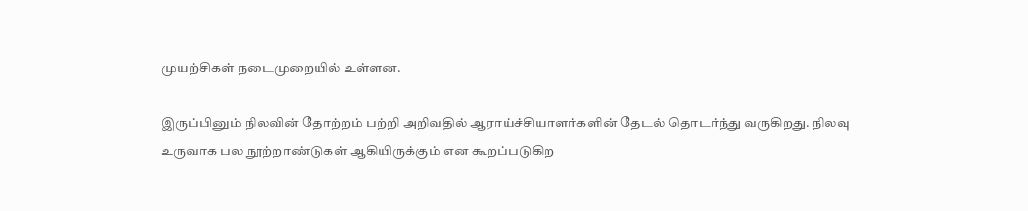முயற்சிகள் நடைமுறையில் உள்ளன.

இருப்பினும் நிலவின் தோற்றம் பற்றி அறிவதில் ஆராய்ச்சியாளர்களின் தேடல் தொடர்ந்து வருகிறது. நிலவு உருவாக பல நூற்றாண்டுகள் ஆகியிருக்கும் என கூறப்படுகிற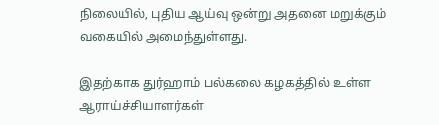நிலையில், புதிய ஆய்வு ஒன்று அதனை மறுக்கும் வகையில் அமைந்துள்ளது.

இதற்காக துர்ஹாம் பல்கலை கழகத்தில் உள்ள ஆராய்ச்சியாளர்கள்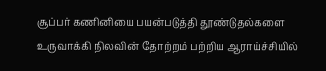சூப்பர் கணினியை பயன்படுத்தி தூண்டுதல்களை உருவாக்கி நிலவின் தோற்றம் பற்றிய ஆராய்ச்சியில்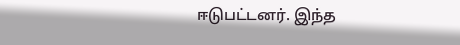ஈடுபட்டனர். இந்த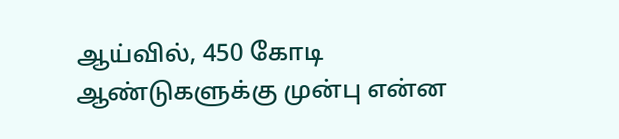ஆய்வில், 450 கோடி ஆண்டுகளுக்கு முன்பு என்ன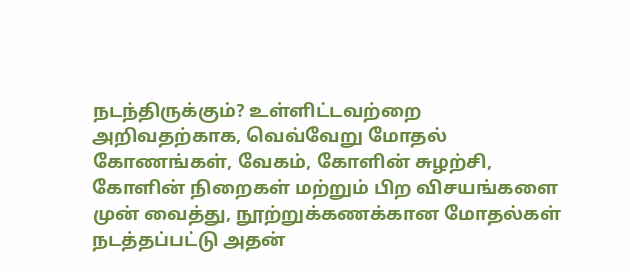நடந்திருக்கும்? உள்ளிட்டவற்றை அறிவதற்காக, வெவ்வேறு மோதல் கோணங்கள், வேகம், கோளின் சுழற்சி, கோளின் நிறைகள் மற்றும் பிற விசயங்களை முன் வைத்து, நூற்றுக்கணக்கான மோதல்கள் நடத்தப்பட்டு அதன்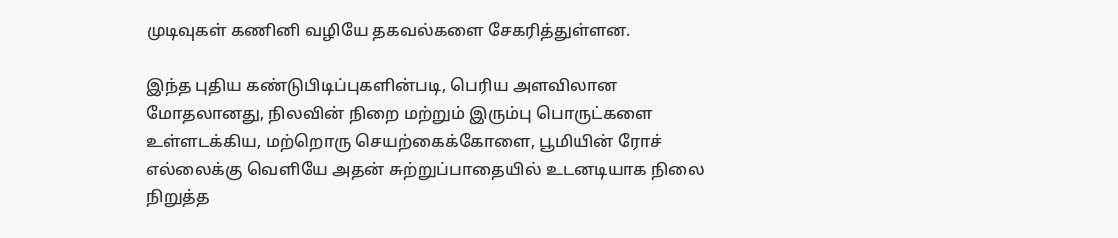முடிவுகள் கணினி வழியே தகவல்களை சேகரித்துள்ளன.

இந்த புதிய கண்டுபிடிப்புகளின்படி, பெரிய அளவிலான மோதலானது, நிலவின் நிறை மற்றும் இரும்பு பொருட்களை உள்ளடக்கிய, மற்றொரு செயற்கைக்கோளை, பூமியின் ரோச் எல்லைக்கு வெளியே அதன் சுற்றுப்பாதையில் உடனடியாக நிலை நிறுத்த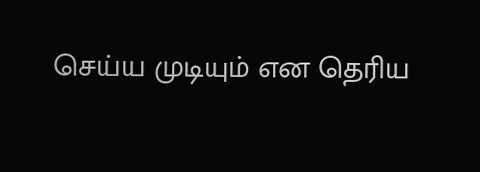செய்ய முடியும் என தெரிய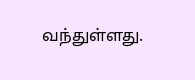வந்துள்ளது.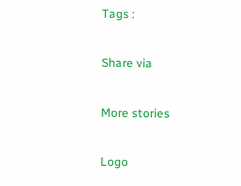Tags :

Share via

More stories

Logo